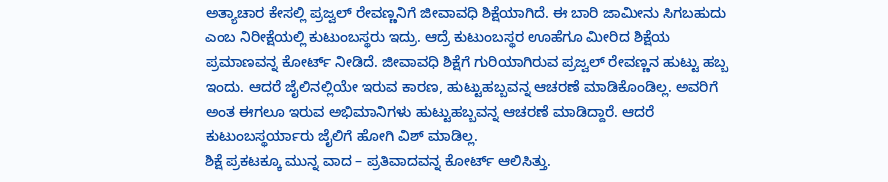ಅತ್ಯಾಚಾರ ಕೇಸಲ್ಲಿ ಪ್ರಜ್ವಲ್ ರೇವಣ್ಣನಿಗೆ ಜೀವಾವಧಿ ಶಿಕ್ಷೆಯಾಗಿದೆ. ಈ ಬಾರಿ ಜಾಮೀನು ಸಿಗಬಹುದು ಎಂಬ ನಿರೀಕ್ಷೆಯಲ್ಲಿ ಕುಟುಂಬಸ್ಥರು ಇದ್ರು. ಆದ್ರೆ ಕುಟುಂಬಸ್ಥರ ಊಹೆಗೂ ಮೀರಿದ ಶಿಕ್ಷೆಯ ಪ್ರಮಾಣವನ್ನ ಕೋರ್ಟ್ ನೀಡಿದೆ. ಜೀವಾವಧಿ ಶಿಕ್ಷೆಗೆ ಗುರಿಯಾಗಿರುವ ಪ್ರಜ್ವಲ್ ರೇವಣ್ಣನ ಹುಟ್ಟು ಹಬ್ಬ ಇಂದು. ಆದರೆ ಜೈಲಿನಲ್ಲಿಯೇ ಇರುವ ಕಾರಣ, ಹುಟ್ಟುಹಬ್ಬವನ್ನ ಆಚರಣೆ ಮಾಡಿಕೊಂಡಿಲ್ಲ. ಅವರಿಗೆ ಅಂತ ಈಗಲೂ ಇರುವ ಅಭಿಮಾನಿಗಳು ಹುಟ್ಟುಹಬ್ಬವನ್ನ ಆಚರಣೆ ಮಾಡಿದ್ದಾರೆ. ಆದರೆ ಕುಟುಂಬಸ್ಥರ್ಯಾರು ಜೈಲಿಗೆ ಹೋಗಿ ವಿಶ್ ಮಾಡಿಲ್ಲ.
ಶಿಕ್ಷೆ ಪ್ರಕಟಕ್ಕೂ ಮುನ್ನ ವಾದ – ಪ್ರತಿವಾದವನ್ನ ಕೋರ್ಟ್ ಆಲಿಸಿತ್ತು.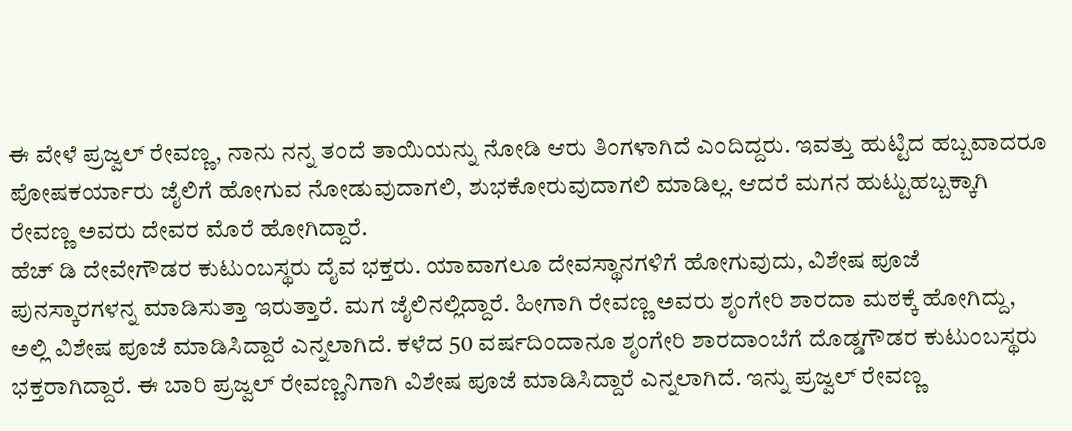ಈ ವೇಳೆ ಪ್ರಜ್ವಲ್ ರೇವಣ್ಣ, ನಾನು ನನ್ನ ತಂದೆ ತಾಯಿಯನ್ನು ನೋಡಿ ಆರು ತಿಂಗಳಾಗಿದೆ ಎಂದಿದ್ದರು. ಇವತ್ತು ಹುಟ್ಟಿದ ಹಬ್ಬವಾದರೂ ಪೋಷಕರ್ಯಾರು ಜೈಲಿಗೆ ಹೋಗುವ ನೋಡುವುದಾಗಲಿ, ಶುಭಕೋರುವುದಾಗಲಿ ಮಾಡಿಲ್ಲ. ಆದರೆ ಮಗನ ಹುಟ್ಟುಹಬ್ಬಕ್ಕಾಗಿ ರೇವಣ್ಣ ಅವರು ದೇವರ ಮೊರೆ ಹೋಗಿದ್ದಾರೆ.
ಹೆಚ್ ಡಿ ದೇವೇಗೌಡರ ಕುಟುಂಬಸ್ಥರು ದೈವ ಭಕ್ತರು. ಯಾವಾಗಲೂ ದೇವಸ್ಥಾನಗಳಿಗೆ ಹೋಗುವುದು, ವಿಶೇಷ ಪೂಜೆ ಪುನಸ್ಕಾರಗಳನ್ನ ಮಾಡಿಸುತ್ತಾ ಇರುತ್ತಾರೆ. ಮಗ ಜೈಲಿನಲ್ಲಿದ್ದಾರೆ. ಹೀಗಾಗಿ ರೇವಣ್ಣ ಅವರು ಶೃಂಗೇರಿ ಶಾರದಾ ಮಠಕ್ಕೆ ಹೋಗಿದ್ದು, ಅಲ್ಲಿ ವಿಶೇಷ ಪೂಜೆ ಮಾಡಿಸಿದ್ದಾರೆ ಎನ್ನಲಾಗಿದೆ. ಕಳೆದ 50 ವರ್ಷದಿಂದಾನೂ ಶೃಂಗೇರಿ ಶಾರದಾಂಬೆಗೆ ದೊಡ್ಡಗೌಡರ ಕುಟುಂಬಸ್ಥರು ಭಕ್ತರಾಗಿದ್ದಾರೆ. ಈ ಬಾರಿ ಪ್ರಜ್ವಲ್ ರೇವಣ್ಣನಿಗಾಗಿ ವಿಶೇಷ ಪೂಜೆ ಮಾಡಿಸಿದ್ದಾರೆ ಎನ್ನಲಾಗಿದೆ. ಇನ್ನು ಪ್ರಜ್ವಲ್ ರೇವಣ್ಣ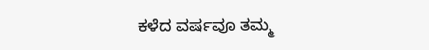ಕಳೆದ ವರ್ಷವೂ ತಮ್ಮ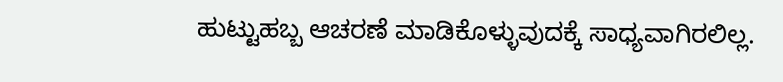ಹುಟ್ಟುಹಬ್ಬ ಆಚರಣೆ ಮಾಡಿಕೊಳ್ಳುವುದಕ್ಕೆ ಸಾಧ್ಯವಾಗಿರಲಿಲ್ಲ.